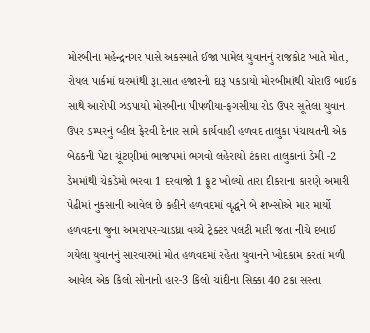મોરબીના મહેન્દ્રનગર પાસે અકસ્માતે ઈજા પામેલ યુવાનનું રાજકોટ ખાતે મોત, રોયલ પાર્કમાં ઘરમાંથી રૂા.સાત હજારનો દારૂ પકડાયો મોરબીમાંથી ચોરાઉ બાઈક સાથે આરોપી ઝડપાયો મોરબીના પીપળીયા-ફગસીયા રોડ ઉપર સૂતેલા યુવાન ઉપર ડમ્પરનું વ્હીલ ફેરવી દેનાર સામે કાર્યવાહી હળવદ તાલુકા પંચાયતની એક બેઠકની પેટા ચૂંટણીમાં ભાજપમાં ભગવો લહેરાયો ટંકારા તાલુકાનાં ડેમી -2 ડેમમાંથી ચેકડેમો ભરવા 1 દરવાજો 1 ફૂટ ખોલ્યો તારા દીકરાના કારણે અમારી પેઢીમાં નુકસાની આવેલ છે કહીને હળવદમાં વૃદ્ધને બે શખ્સોએ માર માર્યો હળવદના જુના અમરાપર-ચાડધ્રા વચ્ચે ટ્રેક્ટર પલટી મારી જતા નીચે દબાઈ ગયેલા યુવાનનું સારવારમાં મોત હળવદમાં રહેતા યુવાનને ખોદકામ કરતાં મળી આવેલ એક કિલો સોનાનો હાર-3 કિલો ચાંદીના સિક્કા 40 ટકા સસ્તા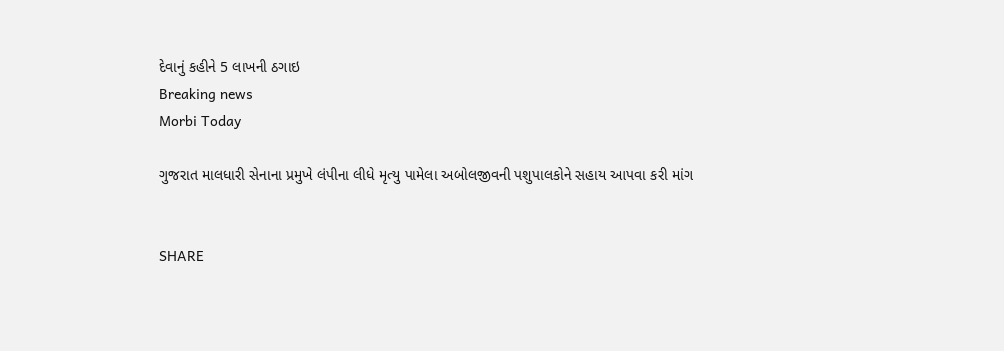દેવાનું કહીને 5 લાખની ઠગાઇ
Breaking news
Morbi Today

ગુજરાત માલધારી સેનાના પ્રમુખે લંપીના લીધે મૃત્યુ પામેલા અબોલજીવની પશુપાલકોને સહાય આપવા કરી માંગ


SHARE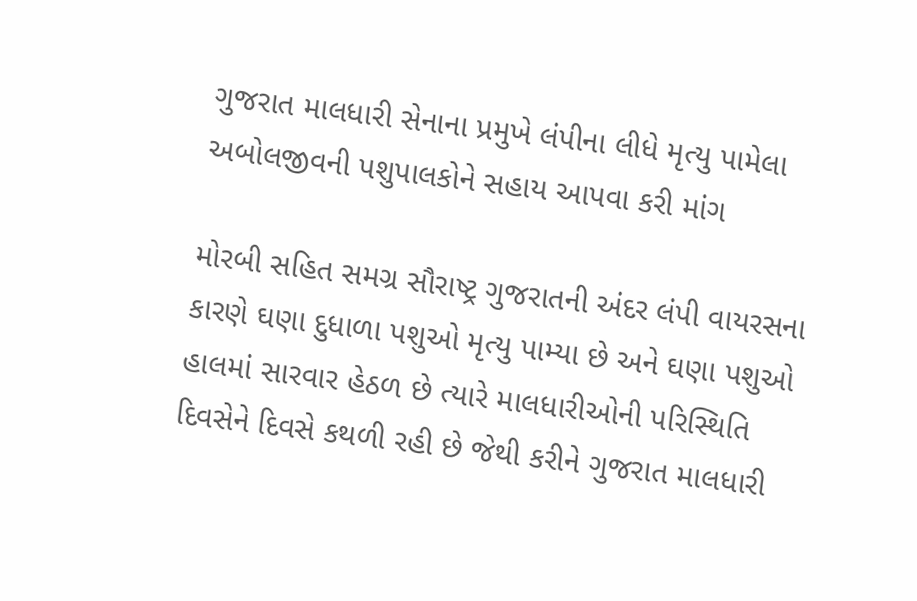ગુજરાત માલધારી સેનાના પ્રમુખે લંપીના લીધે મૃત્યુ પામેલા અબોલજીવની પશુપાલકોને સહાય આપવા કરી માંગ

મોરબી સહિત સમગ્ર સૌરાષ્ટ્ર ગુજરાતની અંદર લંપી વાયરસના કારણે ઘણા દુધાળા પશુઓ મૃત્યુ પામ્યા છે અને ઘણા પશુઓ હાલમાં સારવાર હેઠળ છે ત્યારે માલધારીઓની પરિસ્થિતિ દિવસેને દિવસે કથળી રહી છે જેથી કરીને ગુજરાત માલધારી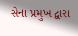સેના પ્રમુખ દ્વારા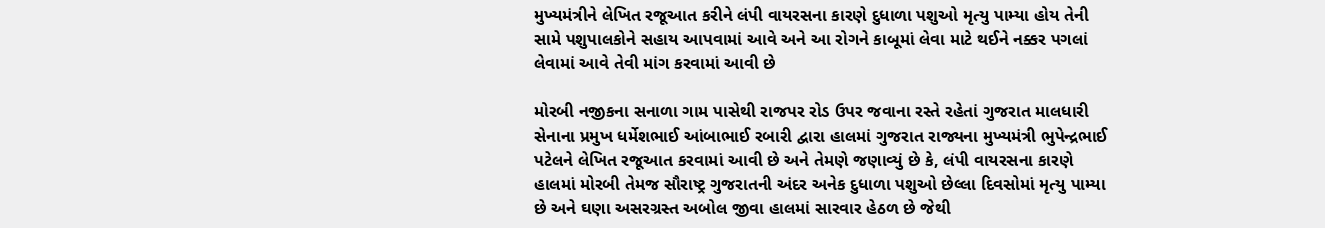મુખ્યમંત્રીને લેખિત રજૂઆત કરીને લંપી વાયરસના કારણે દુધાળા પશુઓ મૃત્યુ પામ્યા હોય તેની સામે પશુપાલકોને સહાય આપવામાં આવે અને આ રોગને કાબૂમાં લેવા માટે થઈને નક્કર પગલાં લેવામાં આવે તેવી માંગ કરવામાં આવી છે

મોરબી નજીકના સનાળા ગામ પાસેથી રાજપર રોડ ઉપર જવાના રસ્તે રહેતાં ગુજરાત માલધારી સેનાના પ્રમુખ ધર્મેશભાઈ આંબાભાઈ રબારી દ્વારા હાલમાં ગુજરાત રાજ્યના મુખ્યમંત્રી ભુપેન્દ્રભાઈ પટેલને લેખિત રજૂઆત કરવામાં આવી છે અને તેમણે જણાવ્યું છે કે, લંપી વાયરસના કારણે હાલમાં મોરબી તેમજ સૌરાષ્ટ્ર ગુજરાતની અંદર અનેક દુધાળા પશુઓ છેલ્લા દિવસોમાં મૃત્યુ પામ્યા છે અને ઘણા અસરગ્રસ્ત અબોલ જીવા હાલમાં સારવાર હેઠળ છે જેથી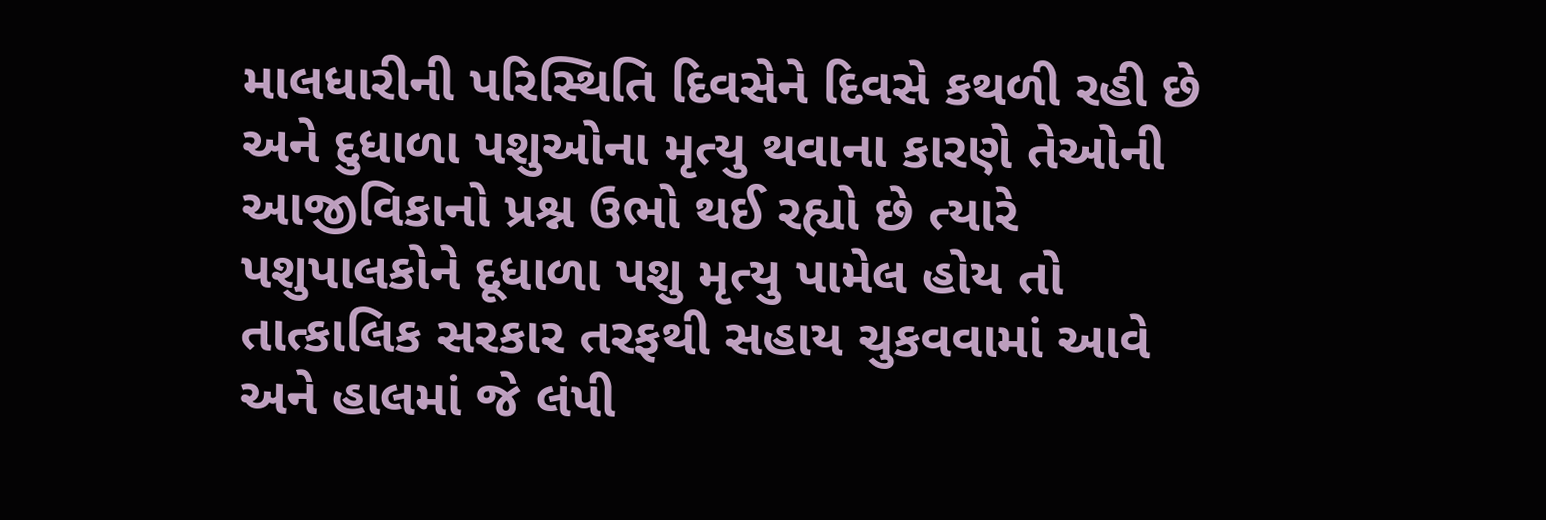માલધારીની પરિસ્થિતિ દિવસેને દિવસે કથળી રહી છે અને દુધાળા પશુઓના મૃત્યુ થવાના કારણે તેઓની આજીવિકાનો પ્રશ્ન ઉભો થઈ રહ્યો છે ત્યારે પશુપાલકોને દૂધાળા પશુ મૃત્યુ પામેલ હોય તો તાત્કાલિક સરકાર તરફથી સહાય ચુકવવામાં આવે અને હાલમાં જે લંપી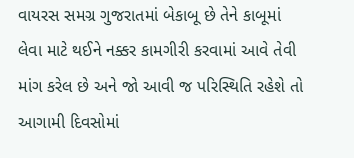વાયરસ સમગ્ર ગુજરાતમાં બેકાબૂ છે તેને કાબૂમાં લેવા માટે થઈને નક્કર કામગીરી કરવામાં આવે તેવી માંગ કરેલ છે અને જો આવી જ પરિસ્થિતિ રહેશે તો આગામી દિવસોમાં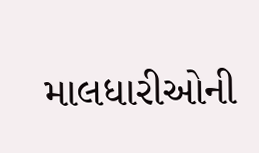માલધારીઓની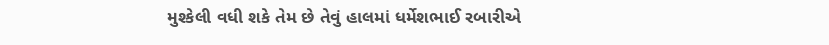મુશ્કેલી વધી શકે તેમ છે તેવું હાલમાં ધર્મેશભાઈ રબારીએ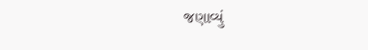જણાવ્યું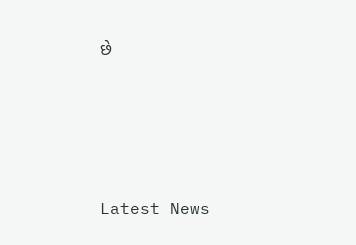છે






Latest News